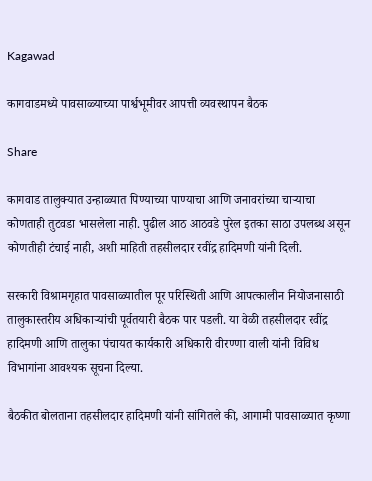Kagawad

कागवाडमध्ये पावसाळ्याच्या पार्श्वभूमीवर आपत्ती व्यवस्थापन बैठक

Share

कागवाड तालुक्यात उन्हाळ्यात पिण्याच्या पाण्याचा आणि जनावरांच्या चाऱ्याचा कोणताही तुटवडा भासलेला नाही. पुढील आठ आठवडे पुरेल इतका साठा उपलब्ध असून कोणतीही टंचाई नाही, अशी माहिती तहसीलदार रवींद्र हादिमणी यांनी दिली.

सरकारी विश्रामगृहात पावसाळ्यातील पूर परिस्थिती आणि आपत्कालीन नियोजनासाठी तालुकास्तरीय अधिकाऱ्यांची पूर्वतयारी बैठक पार पडली. या वेळी तहसीलदार रवींद्र हादिमणी आणि तालुका पंचायत कार्यकारी अधिकारी वीरण्णा वाली यांनी विविध विभागांना आवश्यक सूचना दिल्या.

बैठकीत बोलताना तहसीलदार हादिमणी यांनी सांगितले की, आगामी पावसाळ्यात कृष्णा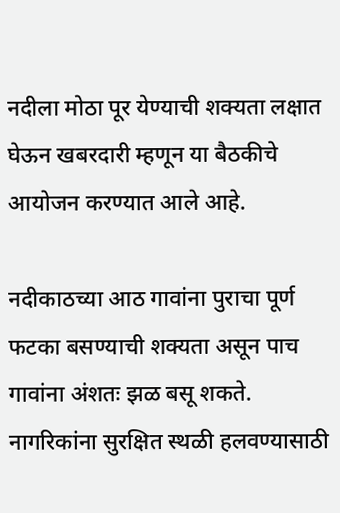नदीला मोठा पूर येण्याची शक्यता लक्षात घेऊन खबरदारी म्हणून या बैठकीचे आयोजन करण्यात आले आहे.

नदीकाठच्या आठ गावांना पुराचा पूर्ण फटका बसण्याची शक्यता असून पाच गावांना अंशतः झळ बसू शकते. नागरिकांना सुरक्षित स्थळी हलवण्यासाठी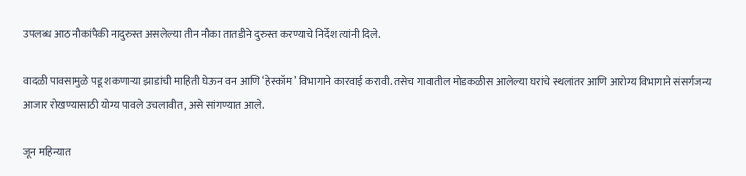उपलब्ध आठ नौकांपैकी नादुरुस्त असलेल्या तीन नौका तातडीने दुरुस्त करण्याचे निर्देश त्यांनी दिले.

वादळी पावसामुळे पडू शकणाऱ्या झाडांची माहिती घेऊन वन आणि ‘हेस्कॉम’ विभागाने कारवाई करावी. तसेच गावातील मोडकळीस आलेल्या घरांचे स्थलांतर आणि आरोग्य विभागाने संसर्गजन्य आजार रोखण्यासाठी योग्य पावले उचलावीत, असे सांगण्यात आले.

जून महिन्यात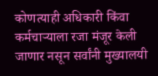कोणत्याही अधिकारी किंवा कर्मचाऱ्याला रजा मंजूर केली जाणार नसून सर्वांनी मुख्यालयी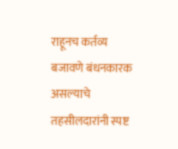राहूनच कर्तव्य बजावणे बंधनकारक असल्याचे तहसीलदारांनी स्पष्ट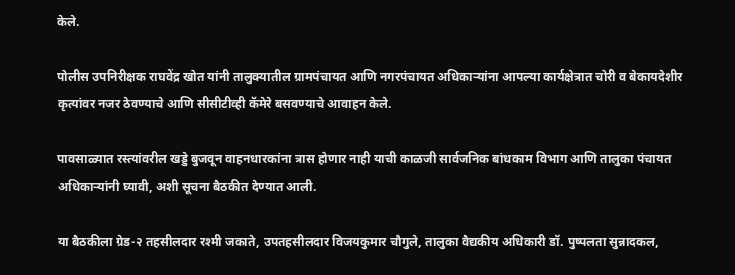केले.

पोलीस उपनिरीक्षक राघवेंद्र खोत यांनी तालुक्यातील ग्रामपंचायत आणि नगरपंचायत अधिकाऱ्यांना आपल्या कार्यक्षेत्रात चोरी व बेकायदेशीर कृत्यांवर नजर ठेवण्याचे आणि सीसीटीव्ही कॅमेरे बसवण्याचे आवाहन केले.

पावसाळ्यात रस्त्यांवरील खड्डे बुजवून वाहनधारकांना त्रास होणार नाही याची काळजी सार्वजनिक बांधकाम विभाग आणि तालुका पंचायत अधिकाऱ्यांनी घ्यावी, अशी सूचना बैठकीत देण्यात आली.

या बैठकीला ग्रेड-२ तहसीलदार रश्मी जकाते, उपतहसीलदार विजयकुमार चौगुले, तालुका वैद्यकीय अधिकारी डॉ. पुष्पलता सुन्नादकल,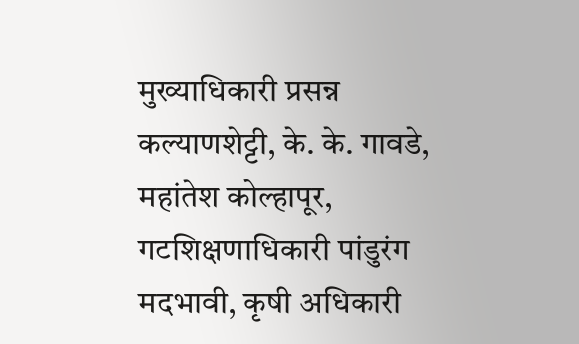मुख्याधिकारी प्रसन्न कल्याणशेट्टी, के. के. गावडे, महांतेश कोल्हापूर, गटशिक्षणाधिकारी पांडुरंग मदभावी, कृषी अधिकारी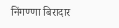निंगण्णा बिरादार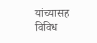यांच्यासह विविध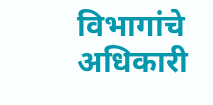विभागांचे अधिकारी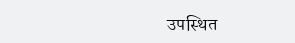उपस्थित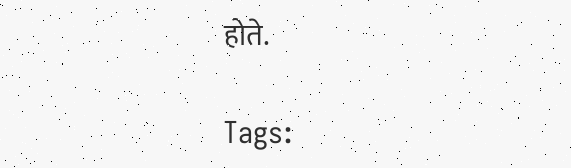होते.

Tags: